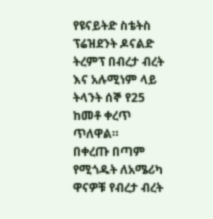የዩናይትድ ስቴትስ ፕሬዝደንት ዶናልድ ትረምፕ በብረታ ብረት እና አሉሚነም ላይ ትላንት ሰኞ የ25 ከመቶ ቀረጥ ጥለዋል።
በቀረጡ በጣም የሚጎዱት ለአሜሪካ ዋናዎቹ የብረታ ብረት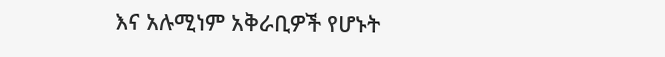እና አሉሚነም አቅራቢዎች የሆኑት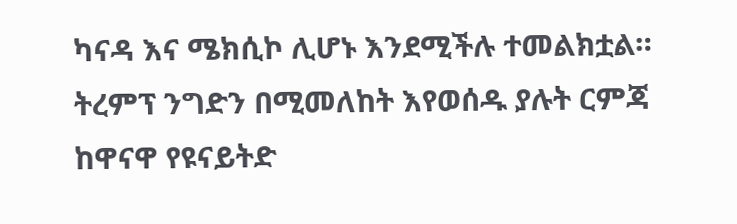ካናዳ እና ሜክሲኮ ሊሆኑ እንደሚችሉ ተመልክቷል። ትረምፕ ንግድን በሚመለከት እየወሰዱ ያሉት ርምጃ ከዋናዋ የዩናይትድ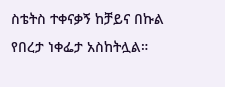ስቴትስ ተቀናቃኝ ከቻይና በኩል የበረታ ነቀፌታ አስከትሏል።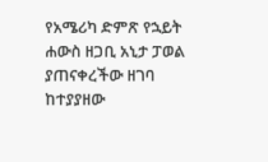የአሜሪካ ድምጽ የኋይት ሐውስ ዘጋቢ አኒታ ፓወል ያጠናቀረችው ዘገባ ከተያያዘው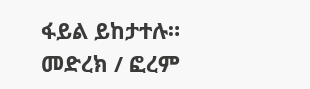ፋይል ይከታተሉ።
መድረክ / ፎረም